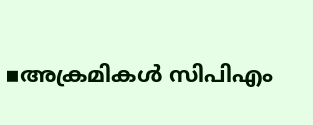▪അക്രമികൾ സിപിഎം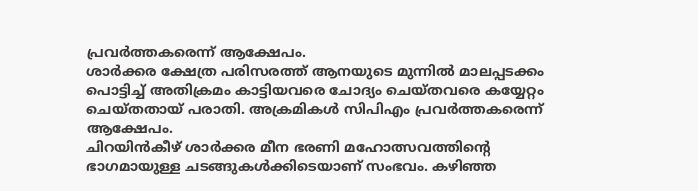പ്രവർത്തകരെന്ന് ആക്ഷേപം.
ശാർക്കര ക്ഷേത്ര പരിസരത്ത് ആനയുടെ മുന്നിൽ മാലപ്പടക്കം പൊട്ടിച്ച് അതിക്രമം കാട്ടിയവരെ ചോദ്യം ചെയ്തവരെ കയ്യേറ്റം ചെയ്തതായ് പരാതി. അക്രമികൾ സിപിഎം പ്രവർത്തകരെന്ന് ആക്ഷേപം.
ചിറയിൻകീഴ് ശാർക്കര മീന ഭരണി മഹോത്സവത്തിന്റെ ഭാഗമായുള്ള ചടങ്ങുകൾക്കിടെയാണ് സംഭവം. കഴിഞ്ഞ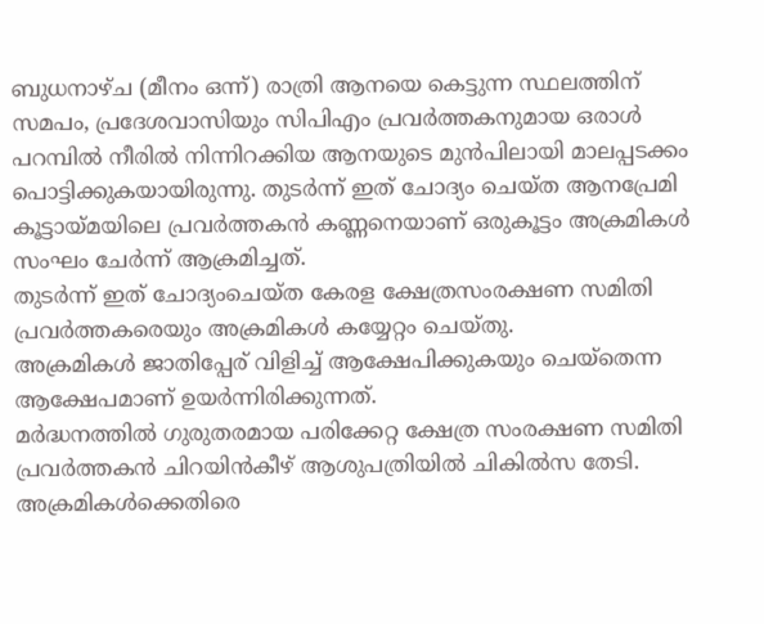ബുധനാഴ്ച (മീനം ഒന്ന്) രാത്രി ആനയെ കെട്ടുന്ന സ്ഥലത്തിന് സമപം, പ്രദേശവാസിയും സിപിഎം പ്രവർത്തകനുമായ ഒരാൾ പറമ്പിൽ നീരിൽ നിന്നിറക്കിയ ആനയുടെ മുൻപിലായി മാലപ്പടക്കം പൊട്ടിക്കുകയായിരുന്നു. തുടർന്ന് ഇത് ചോദ്യം ചെയ്ത ആനപ്രേമി കൂട്ടായ്മയിലെ പ്രവർത്തകൻ കണ്ണനെയാണ് ഒരുകൂട്ടം അക്രമികൾ സംഘം ചേർന്ന് ആക്രമിച്ചത്.
തുടർന്ന് ഇത് ചോദ്യംചെയ്ത കേരള ക്ഷേത്രസംരക്ഷണ സമിതി പ്രവർത്തകരെയും അക്രമികൾ കയ്യേറ്റം ചെയ്തു.
അക്രമികൾ ജാതിപ്പേര് വിളിച്ച് ആക്ഷേപിക്കുകയും ചെയ്തെന്ന ആക്ഷേപമാണ് ഉയർന്നിരിക്കുന്നത്.
മർദ്ധനത്തിൽ ഗുരുതരമായ പരിക്കേറ്റ ക്ഷേത്ര സംരക്ഷണ സമിതി പ്രവർത്തകൻ ചിറയിൻകീഴ് ആശുപത്രിയിൽ ചികിൽസ തേടി.
അക്രമികൾക്കെതിരെ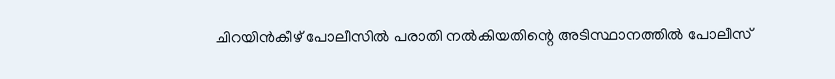ചിറയിൻകീഴ് പോലീസിൽ പരാതി നൽകിയതിന്റെ അടിസ്ഥാനത്തിൽ പോലീസ്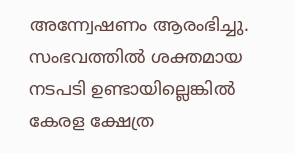അന്ന്വേഷണം ആരംഭിച്ചു.
സംഭവത്തിൽ ശക്തമായ നടപടി ഉണ്ടായില്ലെങ്കിൽ കേരള ക്ഷേത്ര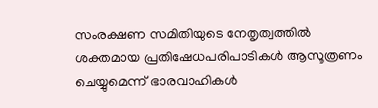സംരക്ഷണ സമിതിയുടെ നേതൃത്വത്തിൽ ശക്തമായ പ്രതിഷേധപരിപാടികൾ ആസൂത്രണം ചെയ്യുമെന്ന് ഭാരവാഹികൾ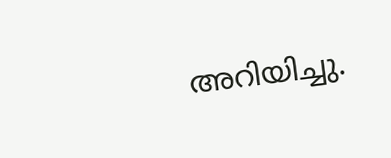അറിയിച്ചു.